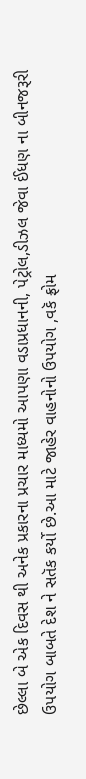છેલ્લા બે એક દિવસ થી અનેક પ્રકારના પ્રચાર માધ્યમો આપણા વડાપ્રધાનની, પેટ્રોલ,ડીઝલ જેવા ઈંધણ ના બીનજરૂરી ઉપયોગ બાબતે દેશ ને સતૅક કર્યો છે.આ માટે જાહેર વાહનોનો ઉપયોગ ,વકૅ ફ્રોમ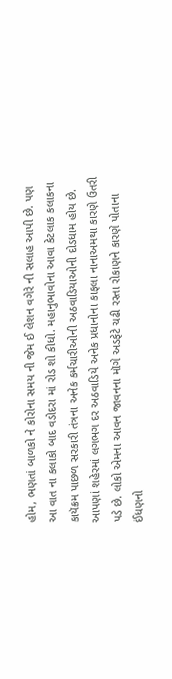હોમ, ભણતાં બાળકો ને કોરોના સમય ની જેમ ઈ લેશન વગેરે ની સલાહ આપી છે. પણ આ વાત ના કલાકો બાદ વડોદરા માં રોડ શો કીધો. મહાનુભાવોના આવા કેટલાક કલાકના કાયૅક્રમ પાછળ સરકારી તંત્રના અનેક કર્મચારીઓની અઠવાડિયાઓની દોડધામ હોય છે.
આપણાં શહેરમાં લગભગ દર અઠવાડિયે અનેક પ્રધાનોના કાફલા નાનાઅમથા કારણે ઉતરી પડે છે. લોકો એમના આવન જાવનના મૉગે અડફેટે ચઢી રસ્તા રોકાણને કારણે પોતાના ઈંધણનો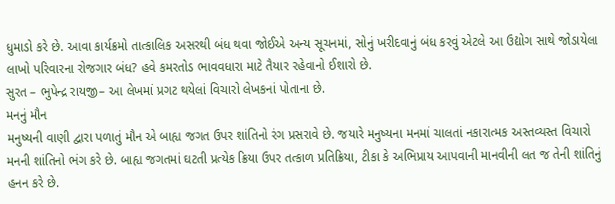ધુમાડો કરે છે. આવા કાર્યક્રમો તાત્કાલિક અસરથી બંધ થવા જોઈએ અન્ય સૂચનમાં, સોનું ખરીદવાનું બંધ કરવું એટલે આ ઉદ્યોગ સાથે જોડાયેલા લાખો પરિવારના રોજગાર બંધ? હવે કમરતોડ ભાવવધારા માટે તૈયાર રહેવાનો ઈશારો છે.
સુરત – ભુપેન્દ્ર રાયજી– આ લેખમાં પ્રગટ થયેલાં વિચારો લેખકનાં પોતાના છે.
મનનું મૌન
મનુષ્યની વાણી દ્વારા પળાતું મૌન એ બાહ્ય જગત ઉપર શાંતિનો રંગ પ્રસરાવે છે. જયારે મનુષ્યના મનમાં ચાલતાં નકારાત્મક અસ્તવ્યસ્ત વિચારો મનની શાંતિનો ભંગ કરે છે. બાહ્ય જગતમાં ઘટતી પ્રત્યેક ક્રિયા ઉપર તત્કાળ પ્રતિક્રિયા, ટીકા કે અભિપ્રાય આપવાની માનવીની લત જ તેની શાંતિનું હનન કરે છે.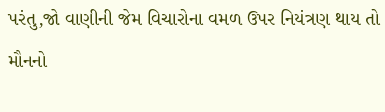પરંતુ,જો વાણીની જેમ વિચારોના વમળ ઉપર નિયંત્રણ થાય તો મૌનનો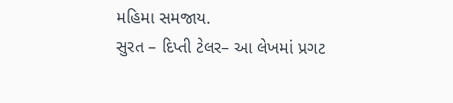મહિમા સમજાય.
સુરત – દિપ્તી ટેલર– આ લેખમાં પ્રગટ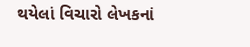થયેલાં વિચારો લેખકનાં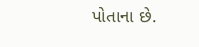પોતાના છે.